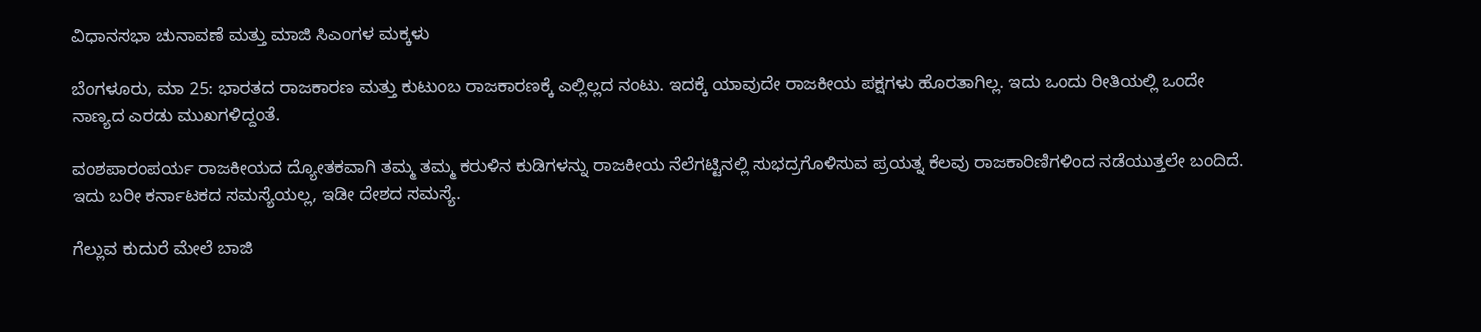ವಿಧಾನಸಭಾ ಚುನಾವಣೆ ಮತ್ತು ಮಾಜಿ ಸಿಎಂಗಳ ಮಕ್ಕಳು

ಬೆಂಗಳೂರು, ಮಾ 25: ಭಾರತದ ರಾಜಕಾರಣ ಮತ್ತು ಕುಟುಂಬ ರಾಜಕಾರಣಕ್ಕೆ ಎಲ್ಲಿಲ್ಲದ ನಂಟು. ಇದಕ್ಕೆ ಯಾವುದೇ ರಾಜಕೀಯ ಪಕ್ಷಗಳು ಹೊರತಾಗಿಲ್ಲ. ಇದು ಒಂದು ರೀತಿಯಲ್ಲಿ ಒಂದೇ ನಾಣ್ಯದ ಎರಡು ಮುಖಗಳಿದ್ದಂತೆ.

ವಂಶಪಾರಂಪರ್ಯ ರಾಜಕೀಯದ ದ್ಯೋತಕವಾಗಿ ತಮ್ಮ ತಮ್ಮ ಕರುಳಿನ ಕುಡಿಗಳನ್ನು ರಾಜಕೀಯ ನೆಲೆಗಟ್ಟಿನಲ್ಲಿ ಸುಭದ್ರಗೊಳಿಸುವ ಪ್ರಯತ್ನ ಕೆಲವು ರಾಜಕಾರಿಣಿಗಳಿಂದ ನಡೆಯುತ್ತಲೇ ಬಂದಿದೆ. ಇದು ಬರೀ ಕರ್ನಾಟಕದ ಸಮಸ್ಯೆಯಲ್ಲ, ಇಡೀ ದೇಶದ ಸಮಸ್ಯೆ.

ಗೆಲ್ಲುವ ಕುದುರೆ ಮೇಲೆ ಬಾಜಿ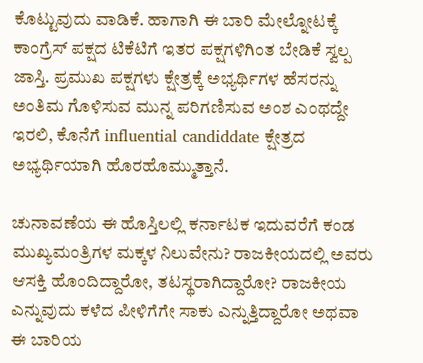ಕೊಟ್ಟುವುದು ವಾಡಿಕೆ. ಹಾಗಾಗಿ ಈ ಬಾರಿ ಮೇಲ್ನೋಟಕ್ಕೆ ಕಾಂಗ್ರೆಸ್ ಪಕ್ಷದ ಟಿಕೆಟಿಗೆ ಇತರ ಪಕ್ಷಗಳಿಗಿಂತ ಬೇಡಿಕೆ ಸ್ವಲ್ಪ ಜಾಸ್ತಿ. ಪ್ರಮುಖ ಪಕ್ಷಗಳು ಕ್ಷೇತ್ರಕ್ಕೆ ಅಭ್ಯರ್ಥಿಗಳ ಹೆಸರನ್ನು ಅಂತಿಮ ಗೊಳಿಸುವ ಮುನ್ನ ಪರಿಗಣಿಸುವ ಅಂಶ ಎಂಥದ್ದೇ ಇರಲಿ, ಕೊನೆಗೆ influential candiddate ಕ್ಷೇತ್ರದ ಅಭ್ಯರ್ಥಿಯಾಗಿ ಹೊರಹೊಮ್ಮುತ್ತಾನೆ.

ಚುನಾವಣೆಯ ಈ ಹೊಸ್ತಿಲಲ್ಲಿ ಕರ್ನಾಟಕ ಇದುವರೆಗೆ ಕಂಡ ಮುಖ್ಯಮಂತ್ರಿಗಳ ಮಕ್ಕಳ ನಿಲುವೇನು? ರಾಜಕೀಯದಲ್ಲಿ ಅವರು ಆಸಕ್ತಿ ಹೊಂದಿದ್ದಾರೋ, ತಟಸ್ಥರಾಗಿದ್ದಾರೋ? ರಾಜಕೀಯ ಎನ್ನುವುದು ಕಳೆದ ಪೀಳಿಗೆಗೇ ಸಾಕು ಎನ್ನುತ್ತಿದ್ದಾರೋ ಅಥವಾ ಈ ಬಾರಿಯ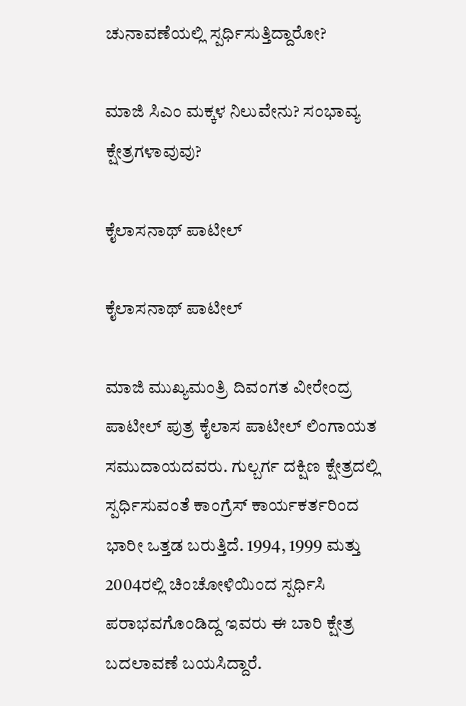ಚುನಾವಣೆಯಲ್ಲಿ ಸ್ಪರ್ಧಿಸುತ್ತಿದ್ದಾರೋ?

ಮಾಜಿ ಸಿಎಂ ಮಕ್ಕಳ ನಿಲುವೇನು? ಸಂಭಾವ್ಯ ಕ್ಷೇತ್ರಗಳಾವುವು?

ಕೈಲಾಸನಾಥ್ ಪಾಟೀಲ್

ಕೈಲಾಸನಾಥ್ ಪಾಟೀಲ್

ಮಾಜಿ ಮುಖ್ಯಮಂತ್ರಿ ದಿವಂಗತ ವೀರೇಂದ್ರ ಪಾಟೀಲ್ ಪುತ್ರ ಕೈಲಾಸ ಪಾಟೀಲ್ ಲಿಂಗಾಯತ ಸಮುದಾಯದವರು. ಗುಲ್ಬರ್ಗ ದಕ್ಷಿಣ ಕ್ಷೇತ್ರದಲ್ಲಿ ಸ್ಪರ್ಧಿಸುವಂತೆ ಕಾಂಗ್ರೆಸ್ ಕಾರ್ಯಕರ್ತರಿಂದ ಭಾರೀ ಒತ್ತಡ ಬರುತ್ತಿದೆ. 1994, 1999 ಮತ್ತು 2004ರಲ್ಲಿ ಚಿಂಚೋಳಿಯಿಂದ ಸ್ಪರ್ಧಿಸಿ ಪರಾಭವಗೊಂಡಿದ್ದ ಇವರು ಈ ಬಾರಿ ಕ್ಷೇತ್ರ ಬದಲಾವಣೆ ಬಯಸಿದ್ದಾರೆ.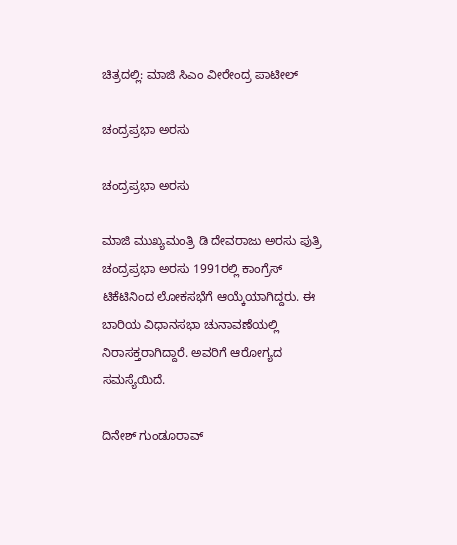ಚಿತ್ರದಲ್ಲಿ: ಮಾಜಿ ಸಿಎಂ ವೀರೇಂದ್ರ ಪಾಟೀಲ್

ಚಂದ್ರಪ್ರಭಾ ಅರಸು

ಚಂದ್ರಪ್ರಭಾ ಅರಸು

ಮಾಜಿ ಮುಖ್ಯಮಂತ್ರಿ ಡಿ ದೇವರಾಜು ಅರಸು ಪುತ್ರಿ ಚಂದ್ರಪ್ರಭಾ ಅರಸು 1991ರಲ್ಲಿ ಕಾಂಗ್ರೆಸ್ ಟಿಕೆಟಿನಿಂದ ಲೋಕಸಭೆಗೆ ಆಯ್ಕೆಯಾಗಿದ್ದರು. ಈ ಬಾರಿಯ ವಿಧಾನಸಭಾ ಚುನಾವಣೆಯಲ್ಲಿ ನಿರಾಸಕ್ತರಾಗಿದ್ದಾರೆ. ಅವರಿಗೆ ಆರೋಗ್ಯದ ಸಮಸ್ಯೆಯಿದೆ.

ದಿನೇಶ್ ಗುಂಡೂರಾವ್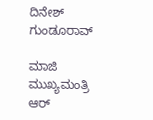ದಿನೇಶ್ ಗುಂಡೂರಾವ್

ಮಾಜಿ ಮುಖ್ಯಮಂತ್ರಿ ಆರ್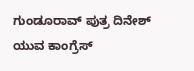ಗುಂಡೂರಾವ್ ಪುತ್ರ ದಿನೇಶ್ ಯುವ ಕಾಂಗ್ರೆಸ್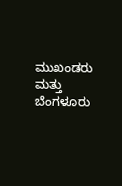ಮುಖಂಡರು ಮತ್ತು ಬೆಂಗಳೂರು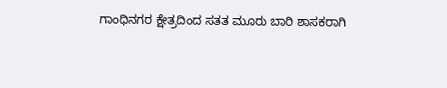ಗಾಂಧಿನಗರ ಕ್ಷೇತ್ರದಿಂದ ಸತತ ಮೂರು ಬಾರಿ ಶಾಸಕರಾಗಿ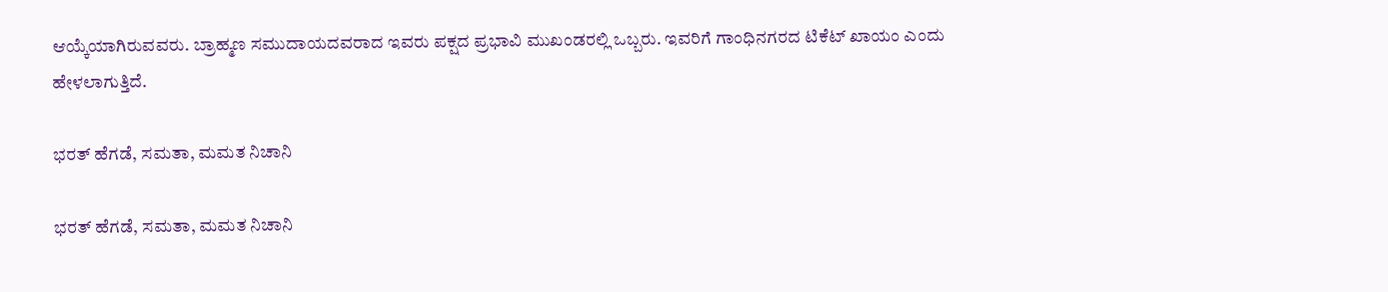ಆಯ್ಕೆಯಾಗಿರುವವರು. ಬ್ರಾಹ್ಮಣ ಸಮುದಾಯದವರಾದ ಇವರು ಪಕ್ಷದ ಪ್ರಭಾವಿ ಮುಖಂಡರಲ್ಲಿ ಒಬ್ಬರು. ಇವರಿಗೆ ಗಾಂಧಿನಗರದ ಟಿಕೆಟ್ ಖಾಯಂ ಎಂದು ಹೇಳಲಾಗುತ್ತಿದೆ.

ಭರತ್ ಹೆಗಡೆ, ಸಮತಾ, ಮಮತ ನಿಚಾನಿ

ಭರತ್ ಹೆಗಡೆ, ಸಮತಾ, ಮಮತ ನಿಚಾನಿ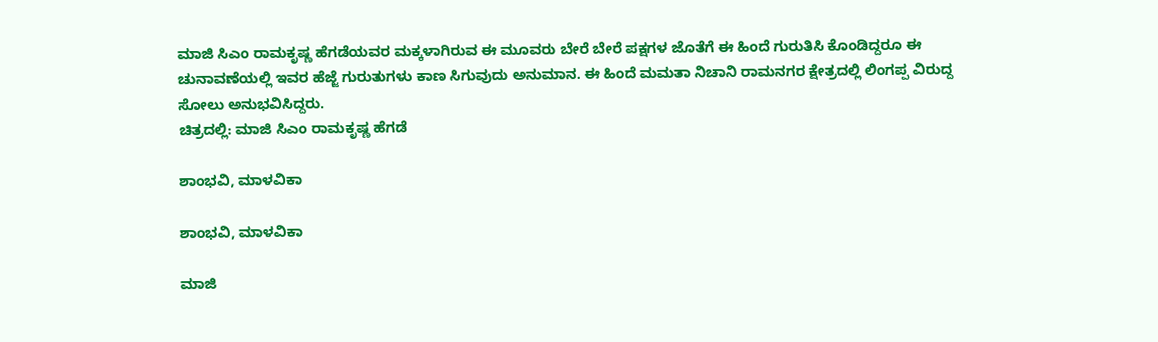ಮಾಜಿ ಸಿಎಂ ರಾಮಕೃಷ್ಣ ಹೆಗಡೆಯವರ ಮಕ್ಕಳಾಗಿರುವ ಈ ಮೂವರು ಬೇರೆ ಬೇರೆ ಪಕ್ಷಗಳ ಜೊತೆಗೆ ಈ ಹಿಂದೆ ಗುರುತಿಸಿ ಕೊಂಡಿದ್ದರೂ ಈ ಚುನಾವಣೆಯಲ್ಲಿ ಇವರ ಹೆಜ್ಜೆ ಗುರುತುಗಳು ಕಾಣ ಸಿಗುವುದು ಅನುಮಾನ. ಈ ಹಿಂದೆ ಮಮತಾ ನಿಚಾನಿ ರಾಮನಗರ ಕ್ಷೇತ್ರದಲ್ಲಿ ಲಿಂಗಪ್ಪ ವಿರುದ್ದ ಸೋಲು ಅನುಭವಿಸಿದ್ದರು.
ಚಿತ್ರದಲ್ಲಿ: ಮಾಜಿ ಸಿಎಂ ರಾಮಕೃಷ್ಣ ಹೆಗಡೆ

ಶಾಂಭವಿ, ಮಾಳವಿಕಾ

ಶಾಂಭವಿ, ಮಾಳವಿಕಾ

ಮಾಜಿ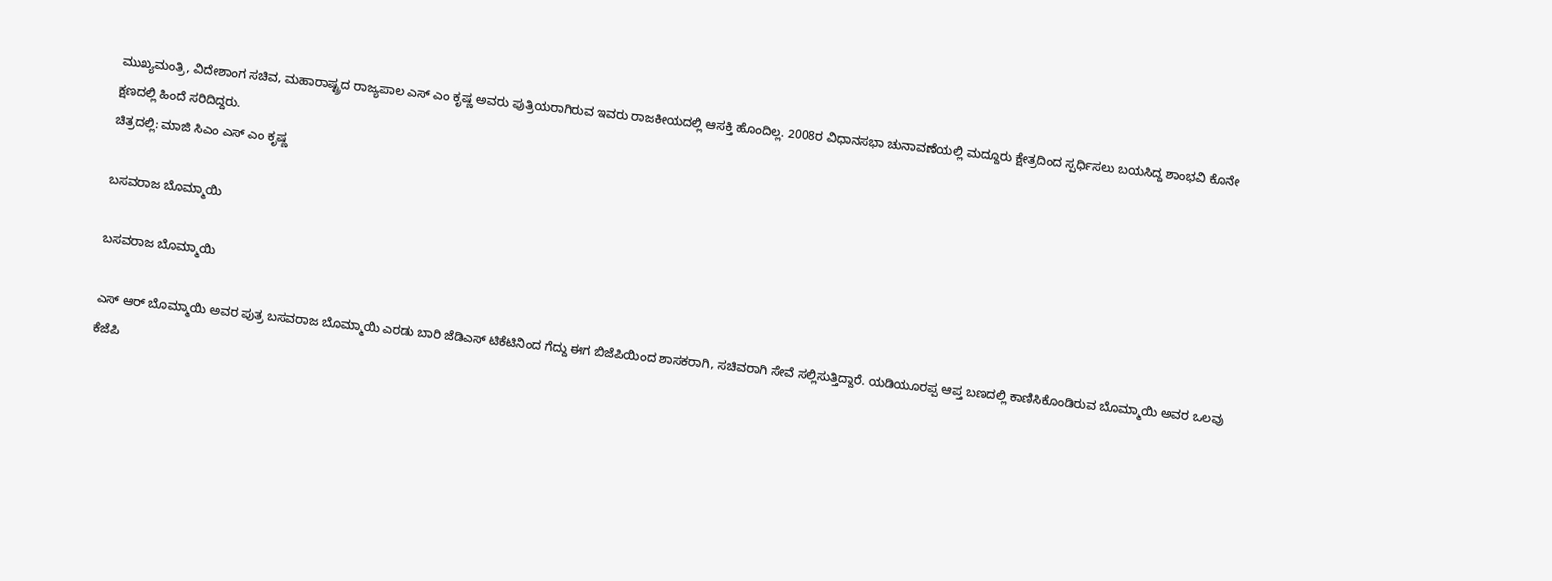ಮುಖ್ಯಮಂತ್ರಿ, ವಿದೇಶಾಂಗ ಸಚಿವ, ಮಹಾರಾಷ್ಟ್ರದ ರಾಜ್ಯಪಾಲ ಎಸ್ ಎಂ ಕೃಷ್ಣ ಅವರು ಪುತ್ರಿಯರಾಗಿರುವ ಇವರು ರಾಜಕೀಯದಲ್ಲಿ ಆಸಕ್ತಿ ಹೊಂದಿಲ್ಲ. 2008ರ ವಿಧಾನಸಭಾ ಚುನಾವಣೆಯಲ್ಲಿ ಮದ್ದೂರು ಕ್ಷೇತ್ರದಿಂದ ಸ್ಪರ್ಧಿಸಲು ಬಯಸಿದ್ದ ಶಾಂಭವಿ ಕೊನೇ ಕ್ಷಣದಲ್ಲಿ ಹಿಂದೆ ಸರಿದಿದ್ದರು.
ಚಿತ್ರದಲ್ಲಿ: ಮಾಜಿ ಸಿಎಂ ಎಸ್ ಎಂ ಕೃಷ್ಣ

ಬಸವರಾಜ ಬೊಮ್ಮಾಯಿ

ಬಸವರಾಜ ಬೊಮ್ಮಾಯಿ

ಎಸ್ ಆರ್ ಬೊಮ್ಮಾಯಿ ಅವರ ಪುತ್ರ ಬಸವರಾಜ ಬೊಮ್ಮಾಯಿ ಎರಡು ಬಾರಿ ಜೆಡಿಎಸ್ ಟಿಕೆಟಿನಿಂದ ಗೆದ್ದು ಈಗ ಬಿಜೆಪಿಯಿಂದ ಶಾಸಕರಾಗಿ, ಸಚಿವರಾಗಿ ಸೇವೆ ಸಲ್ಲಿಸುತ್ತಿದ್ದಾರೆ. ಯಡಿಯೂರಪ್ಪ ಆಪ್ತ ಬಣದಲ್ಲಿ ಕಾಣಿಸಿಕೊಂಡಿರುವ ಬೊಮ್ಮಾಯಿ ಅವರ ಒಲವು ಕೆಜೆಪಿ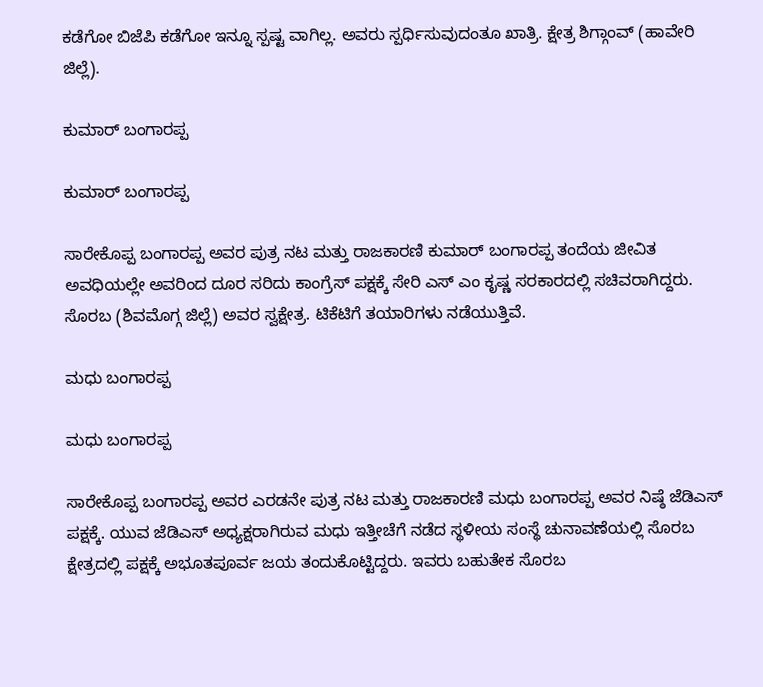ಕಡೆಗೋ ಬಿಜೆಪಿ ಕಡೆಗೋ ಇನ್ನೂ ಸ್ಪಷ್ಟ ವಾಗಿಲ್ಲ. ಅವರು ಸ್ಪರ್ಧಿಸುವುದಂತೂ ಖಾತ್ರಿ. ಕ್ಷೇತ್ರ ಶಿಗ್ಗಾಂವ್ (ಹಾವೇರಿ ಜಿಲ್ಲೆ).

ಕುಮಾರ್ ಬಂಗಾರಪ್ಪ

ಕುಮಾರ್ ಬಂಗಾರಪ್ಪ

ಸಾರೇಕೊಪ್ಪ ಬಂಗಾರಪ್ಪ ಅವರ ಪುತ್ರ ನಟ ಮತ್ತು ರಾಜಕಾರಣಿ ಕುಮಾರ್ ಬಂಗಾರಪ್ಪ ತಂದೆಯ ಜೀವಿತ ಅವಧಿಯಲ್ಲೇ ಅವರಿಂದ ದೂರ ಸರಿದು ಕಾಂಗ್ರೆಸ್ ಪಕ್ಷಕ್ಕೆ ಸೇರಿ ಎಸ್ ಎಂ ಕೃಷ್ಣ ಸರಕಾರದಲ್ಲಿ ಸಚಿವರಾಗಿದ್ದರು. ಸೊರಬ (ಶಿವಮೊಗ್ಗ ಜಿಲ್ಲೆ) ಅವರ ಸ್ವಕ್ಷೇತ್ರ. ಟಿಕೆಟಿಗೆ ತಯಾರಿಗಳು ನಡೆಯುತ್ತಿವೆ.

ಮಧು ಬಂಗಾರಪ್ಪ

ಮಧು ಬಂಗಾರಪ್ಪ

ಸಾರೇಕೊಪ್ಪ ಬಂಗಾರಪ್ಪ ಅವರ ಎರಡನೇ ಪುತ್ರ ನಟ ಮತ್ತು ರಾಜಕಾರಣಿ ಮಧು ಬಂಗಾರಪ್ಪ ಅವರ ನಿಷ್ಠೆ ಜೆಡಿಎಸ್ ಪಕ್ಷಕ್ಕೆ. ಯುವ ಜೆಡಿಎಸ್ ಅಧ್ಯಕ್ಷರಾಗಿರುವ ಮಧು ಇತ್ತೀಚೆಗೆ ನಡೆದ ಸ್ಥಳೀಯ ಸಂಸ್ಥೆ ಚುನಾವಣೆಯಲ್ಲಿ ಸೊರಬ ಕ್ಷೇತ್ರದಲ್ಲಿ ಪಕ್ಷಕ್ಕೆ ಅಭೂತಪೂರ್ವ ಜಯ ತಂದುಕೊಟ್ಟಿದ್ದರು. ಇವರು ಬಹುತೇಕ ಸೊರಬ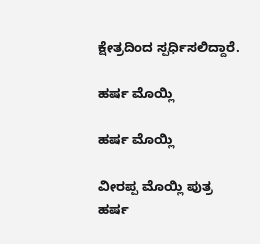ಕ್ಷೇತ್ರದಿಂದ ಸ್ಪರ್ಧಿಸಲಿದ್ದಾರೆ.

ಹರ್ಷ ಮೊಯ್ಲಿ

ಹರ್ಷ ಮೊಯ್ಲಿ

ವೀರಪ್ಪ ಮೊಯ್ಲಿ ಪುತ್ರ ಹರ್ಷ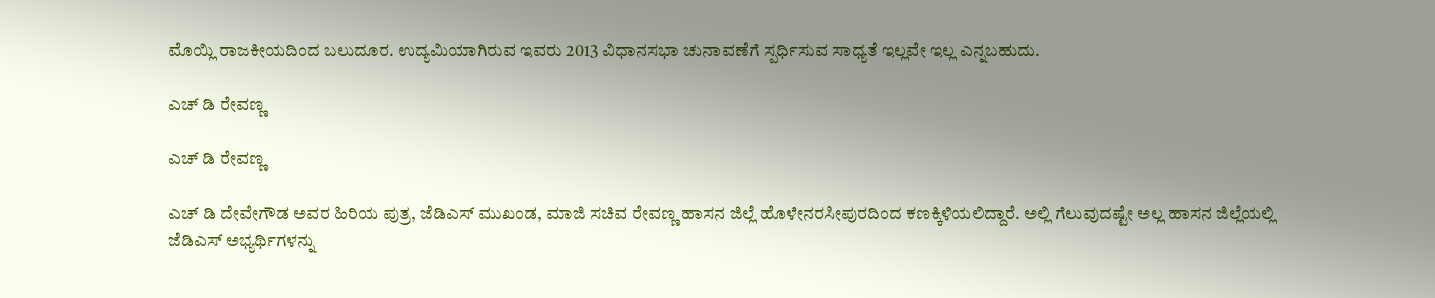ಮೊಯ್ಲಿ ರಾಜಕೀಯದಿಂದ ಬಲುದೂರ. ಉದ್ಯಮಿಯಾಗಿರುವ ಇವರು 2013 ವಿಧಾನಸಭಾ ಚುನಾವಣೆಗೆ ಸ್ಪರ್ಧಿಸುವ ಸಾಧ್ಯತೆ ಇಲ್ಲವೇ ಇಲ್ಲ ಎನ್ನಬಹುದು.

ಎಚ್ ಡಿ ರೇವಣ್ಣ

ಎಚ್ ಡಿ ರೇವಣ್ಣ

ಎಚ್ ಡಿ ದೇವೇಗೌಡ ಅವರ ಹಿರಿಯ ಪುತ್ರ, ಜೆಡಿಎಸ್ ಮುಖಂಡ, ಮಾಜಿ ಸಚಿವ ರೇವಣ್ಣ ಹಾಸನ ಜಿಲ್ಲೆ ಹೊಳೇನರಸೀಪುರದಿಂದ ಕಣಕ್ಕಿಳಿಯಲಿದ್ದಾರೆ. ಅಲ್ಲಿ ಗೆಲುವುದಷ್ಟೇ ಅಲ್ಲ ಹಾಸನ ಜಿಲ್ಲೆಯಲ್ಲಿ ಜೆಡಿಎಸ್ ಅಭ್ಯರ್ಥಿಗಳನ್ನು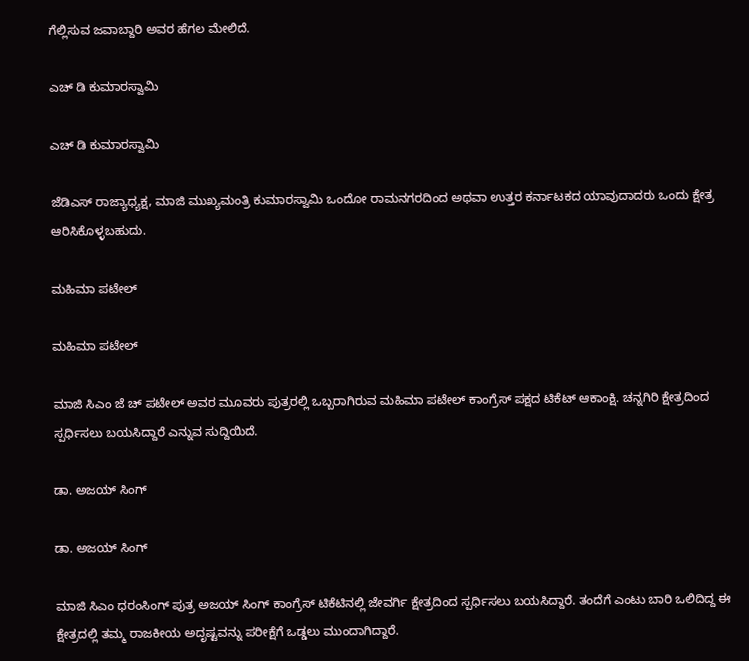ಗೆಲ್ಲಿಸುವ ಜವಾಬ್ದಾರಿ ಅವರ ಹೆಗಲ ಮೇಲಿದೆ.

ಎಚ್ ಡಿ ಕುಮಾರಸ್ವಾಮಿ

ಎಚ್ ಡಿ ಕುಮಾರಸ್ವಾಮಿ

ಜೆಡಿಎಸ್ ರಾಜ್ಯಾಧ್ಯಕ್ಷ, ಮಾಜಿ ಮುಖ್ಯಮಂತ್ರಿ ಕುಮಾರಸ್ವಾಮಿ ಒಂದೋ ರಾಮನಗರದಿಂದ ಅಥವಾ ಉತ್ತರ ಕರ್ನಾಟಕದ ಯಾವುದಾದರು ಒಂದು ಕ್ಷೇತ್ರ ಆರಿಸಿಕೊಳ್ಳಬಹುದು.

ಮಹಿಮಾ ಪಟೇಲ್

ಮಹಿಮಾ ಪಟೇಲ್

ಮಾಜಿ ಸಿಎಂ ಜೆ ಚ್ ಪಟೇಲ್ ಅವರ ಮೂವರು ಪುತ್ರರಲ್ಲಿ ಒಬ್ಬರಾಗಿರುವ ಮಹಿಮಾ ಪಟೇಲ್ ಕಾಂಗ್ರೆಸ್ ಪಕ್ಷದ ಟಿಕೆಟ್ ಆಕಾಂಕ್ಷಿ. ಚನ್ನಗಿರಿ ಕ್ಷೇತ್ರದಿಂದ ಸ್ಪರ್ಧಿಸಲು ಬಯಸಿದ್ದಾರೆ ಎನ್ನುವ ಸುದ್ದಿಯಿದೆ.

ಡಾ. ಅಜಯ್ ಸಿಂಗ್

ಡಾ. ಅಜಯ್ ಸಿಂಗ್

ಮಾಜಿ ಸಿಎಂ ಧರಂಸಿಂಗ್ ಪುತ್ರ ಅಜಯ್ ಸಿಂಗ್ ಕಾಂಗ್ರೆಸ್ ಟಿಕೆಟಿನಲ್ಲಿ ಜೇವರ್ಗಿ ಕ್ಷೇತ್ರದಿಂದ ಸ್ಪರ್ಧಿಸಲು ಬಯಸಿದ್ದಾರೆ. ತಂದೆಗೆ ಎಂಟು ಬಾರಿ ಒಲಿದಿದ್ದ ಈ ಕ್ಷೇತ್ರದಲ್ಲಿ ತಮ್ಮ ರಾಜಕೀಯ ಅದೃಷ್ಟವನ್ನು ಪರೀಕ್ಷೆಗೆ ಒಡ್ಡಲು ಮುಂದಾಗಿದ್ದಾರೆ.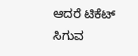ಆದರೆ ಟಿಕೆಟ್ ಸಿಗುವ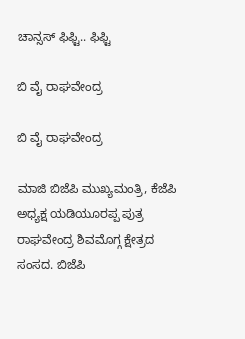ಚಾನ್ಸಸ್ ಫಿಫ್ಟಿ.. ಫಿಫ್ಟಿ

ಬಿ ವೈ ರಾಘವೇಂದ್ರ

ಬಿ ವೈ ರಾಘವೇಂದ್ರ

ಮಾಜಿ ಬಿಜೆಪಿ ಮುಖ್ಯಮಂತ್ರಿ, ಕೆಜೆಪಿ ಅಧ್ಯಕ್ಷ ಯಡಿಯೂರಪ್ಪ ಪುತ್ರ ರಾಘವೇಂದ್ರ ಶಿವಮೊಗ್ಗ ಕ್ಷೇತ್ರದ ಸಂಸದ. ಬಿಜೆಪಿ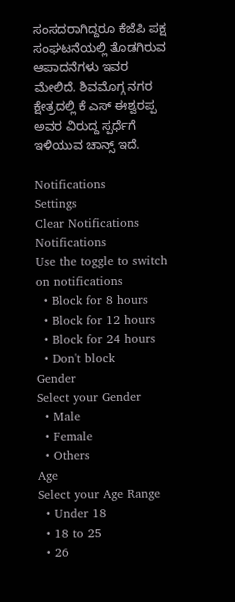ಸಂಸದರಾಗಿದ್ದರೂ ಕೆಜೆಪಿ ಪಕ್ಷ ಸಂಘಟನೆಯಲ್ಲಿ ತೊಡಗಿರುವ ಆಪಾದನೆಗಳು ಇವರ ಮೇಲಿದೆ. ಶಿವಮೊಗ್ಗ ನಗರ ಕ್ಷೇತ್ರದಲ್ಲಿ ಕೆ ಎಸ್ ಈಶ್ವರಪ್ಪ ಅವರ ವಿರುದ್ದ ಸ್ಪರ್ಧೆಗೆ ಇಳಿಯುವ ಚಾನ್ಸ್ ಇದೆ.

Notifications
Settings
Clear Notifications
Notifications
Use the toggle to switch on notifications
  • Block for 8 hours
  • Block for 12 hours
  • Block for 24 hours
  • Don't block
Gender
Select your Gender
  • Male
  • Female
  • Others
Age
Select your Age Range
  • Under 18
  • 18 to 25
  • 26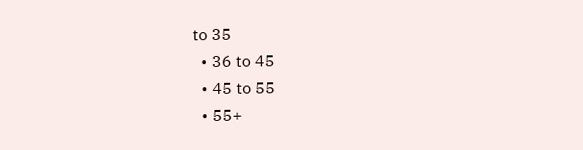to 35
  • 36 to 45
  • 45 to 55
  • 55+